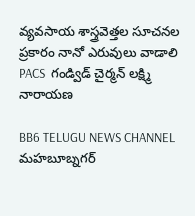వ్యవసాయ శాస్త్రవెత్తల సూచనల ప్రకారం నానో ఎరువులు వాడాలి PACS  గండ్విడ్ చైర్మన్ లక్ష్మి నారాయణ

BB6 TELUGU NEWS CHANNEL
మహబూబ్నగర్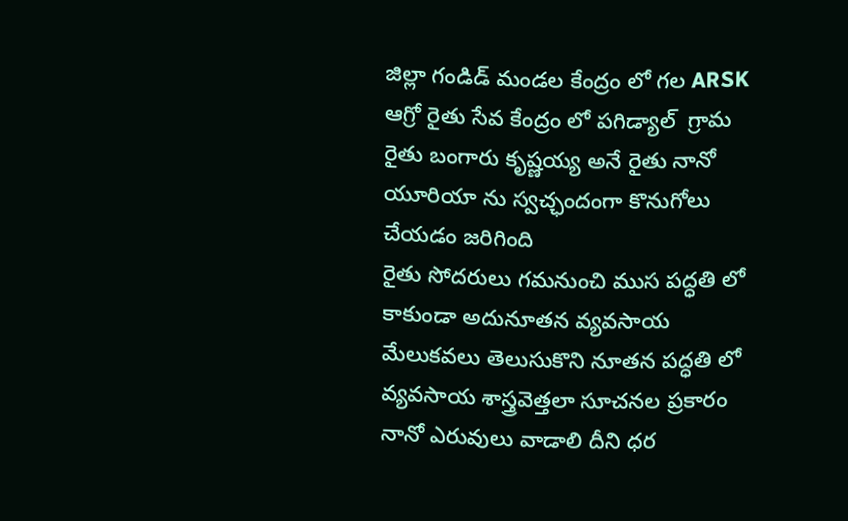జిల్లా గండిడ్ మండల కేంద్రం లో గల ARSK ఆగ్రో రైతు సేవ కేంద్రం లో పగిడ్యాల్  గ్రామ రైతు బంగారు కృష్ణయ్య అనే రైతు నానో యూరియా ను స్వచ్ఛందంగా కొనుగోలు చేయడం జరిగింది
రైతు సోదరులు గమనుంచి ముస పద్ధతి లో కాకుండా అదునూతన వ్యవసాయ మేలుకవలు తెలుసుకొని నూతన పద్ధతి లో వ్యవసాయ శాస్త్రవెత్తలా సూచనల ప్రకారం నానో ఎరువులు వాడాలి దీని ధర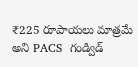₹225 రూపాయలు మాత్రమే అని PACS  గండ్విడ్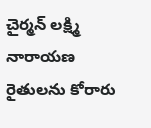చైర్మన్ లక్ష్మి నారాయణ రైతులను కోరారు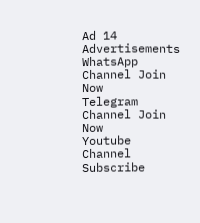Ad 14
Advertisements
WhatsApp Channel Join Now
Telegram Channel Join Now
Youtube Channel Subscribe